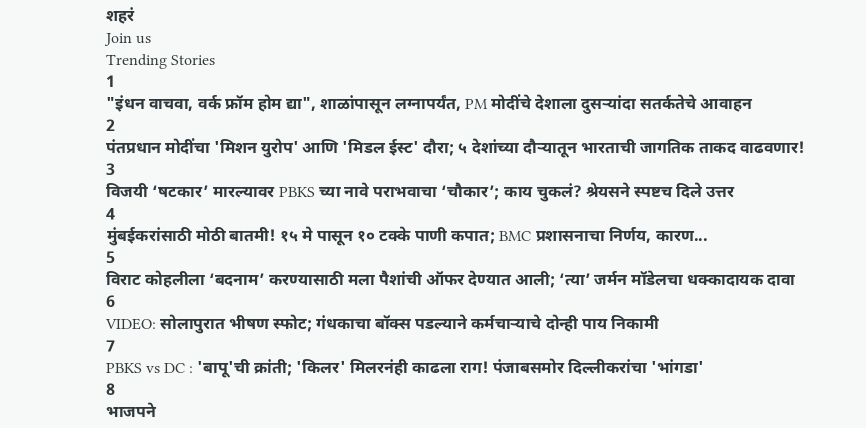शहरं
Join us
Trending Stories
1
"इंधन वाचवा, वर्क फ्रॉम होम द्या", शाळांपासून लग्नापर्यंत, PM मोदींचे देशाला दुसऱ्यांदा सतर्कतेचे आवाहन
2
पंतप्रधान मोदींचा 'मिशन युरोप' आणि 'मिडल ईस्ट' दौरा; ५ देशांच्या दौऱ्यातून भारताची जागतिक ताकद वाढवणार!
3
विजयी ‘षटकार’ मारल्यावर PBKS च्या नावे पराभवाचा ‘चौकार’; काय चुकलं? श्रेयसने स्पष्टच दिले उत्तर
4
मुंबईकरांसाठी मोठी बातमी! १५ मे पासून १० टक्के पाणी कपात; BMC प्रशासनाचा निर्णय, कारण...
5
विराट कोहलीला ‘बदनाम’ करण्यासाठी मला पैशांची ऑफर देण्यात आली; ‘त्या’ जर्मन मॉडेलचा धक्कादायक दावा
6
VIDEO: सोलापुरात भीषण स्फोट; गंधकाचा बॉक्स पडल्याने कर्मचाऱ्याचे दोन्ही पाय निकामी
7
PBKS vs DC : 'बापू'ची क्रांती; 'किलर' मिलरनंही काढला राग! पंजाबसमोर दिल्लीकरांचा 'भांगडा'
8
भाजपने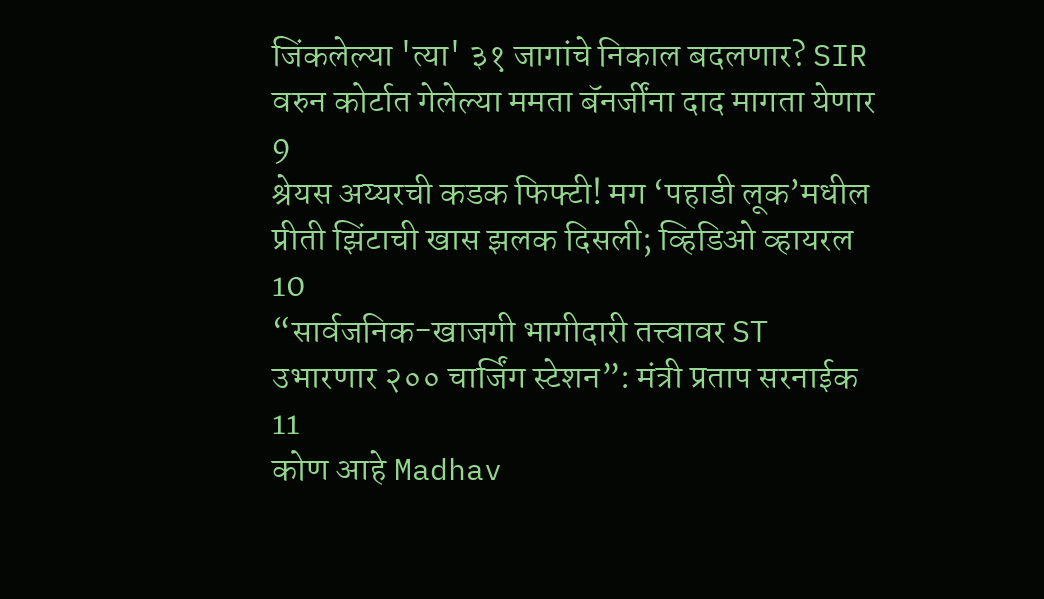जिंकलेल्या 'त्या' ३१ जागांचे निकाल बदलणार? SIR वरुन कोर्टात गेलेल्या ममता बॅनर्जींना दाद मागता येणार
9
श्रेयस अय्यरची कडक फिफ्टी! मग ‘पहाडी लूक’मधील प्रीती झिंटाची खास झलक दिसली; व्हिडिओ व्हायरल
10
“सार्वजनिक-खाजगी भागीदारी तत्त्वावर ST उभारणार २०० चार्जिंग स्टेशन”: मंत्री प्रताप सरनाईक
11
कोण आहे Madhav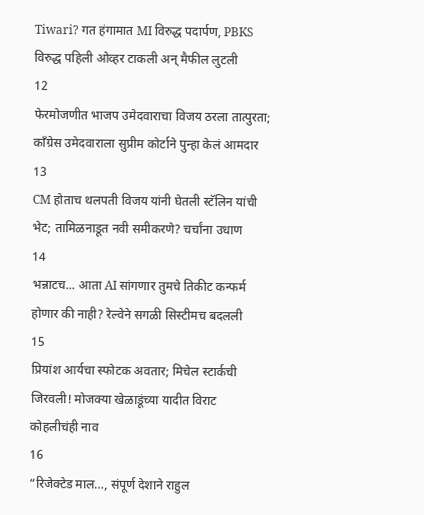Tiwari? गत हंगामात MI विरुद्ध पदार्पण, PBKS विरुद्ध पहिली ओव्हर टाकली अन् मैफील लुटली
12
फेरमोजणीत भाजप उमेदवाराचा विजय ठरला तात्पुरता; काँग्रेस उमेदवाराला सुप्रीम कोर्टाने पुन्हा केलं आमदार
13
CM होताच थलपती विजय यांनी घेतली स्टॅलिन यांची भेट; तामिळनाडूत नवी समीकरणे? चर्चांना उधाण
14
भन्नाटच... आता AI सांगणार तुमचे तिकीट कन्फर्म होणार की नाही? रेल्वेने सगळी सिस्टीमच बदलली
15
प्रियांश आर्यचा स्फोटक अवतार; मिचेल स्टार्कची जिरवली! मोजक्या खेळाडूंच्या यादीत विराट कोहलीचंही नाव
16
“रिजेक्टेड माल…, संपूर्ण देशाने राहुल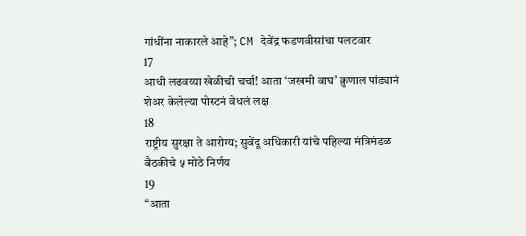गांधींना नाकारले आहे”; CM देवेंद्र फडणवीसांचा पलटवार
17
आधी लढवय्या खेळीची चर्चा! आता ‘जखमी वाघ’ क्रुणाल पांड्यानं शेअर केलेल्या पोस्टनं वेधलं लक्ष
18
राष्ट्रीय सुरक्षा ते आरोग्य; सुवेंदू अधिकारी यांचे पहिल्या मंत्रिमंडळ बैठकीचे ५ मोठे निर्णय
19
“आता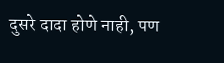दुसरे दादा होणे नाही, पण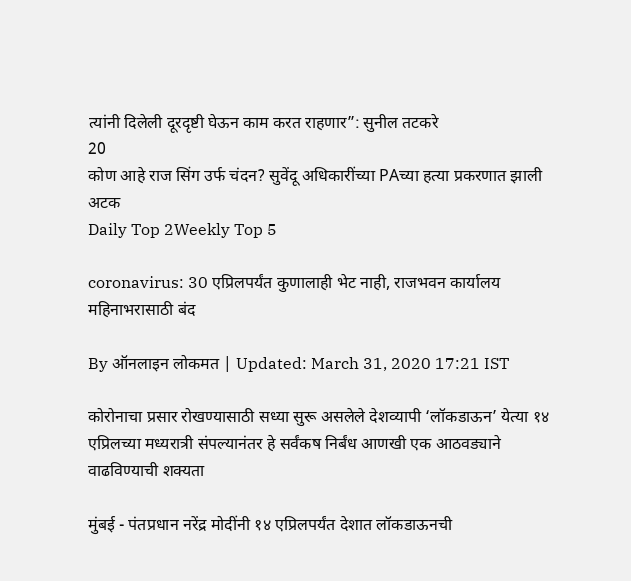त्यांनी दिलेली दूरदृष्टी घेऊन काम करत राहणार”: सुनील तटकरे
20
कोण आहे राज सिंग उर्फ चंदन? सुवेंदू अधिकारींच्या PAच्या हत्या प्रकरणात झाली अटक
Daily Top 2Weekly Top 5

coronavirus: 30 एप्रिलपर्यंत कुणालाही भेट नाही, राजभवन कार्यालय महिनाभरासाठी बंद

By ऑनलाइन लोकमत | Updated: March 31, 2020 17:21 IST

कोरोनाचा प्रसार रोखण्यासाठी सध्या सुरू असलेले देशव्यापी ‘लॉकडाऊन’ येत्या १४ एप्रिलच्या मध्यरात्री संपल्यानंतर हे सर्वंकष निर्बंध आणखी एक आठवड्याने वाढविण्याची शक्यता

मुंबई - पंतप्रधान नरेंद्र मोदींनी १४ एप्रिलपर्यंत देशात लॉकडाऊनची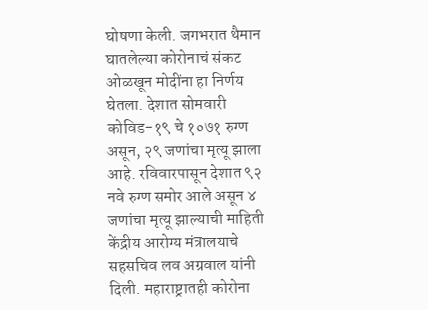घोषणा केली. जगभरात थैमान घातलेल्या कोरोनाचं संकट ओळखून मोदींना हा निर्णय घेतला. देशात सोमवारी कोविड-१९ चे १०७१ रुग्ण असून, २९ जणांचा मृत्यू झाला आहे. रविवारपासून देशात ९२ नवे रुग्ण समोर आले असून ४ जणांचा मृत्यू झाल्याची माहिती केंद्रीय आरोग्य मंत्रालयाचे सहसचिव लव अग्रवाल यांनी दिली. महाराष्ट्रातही कोरोना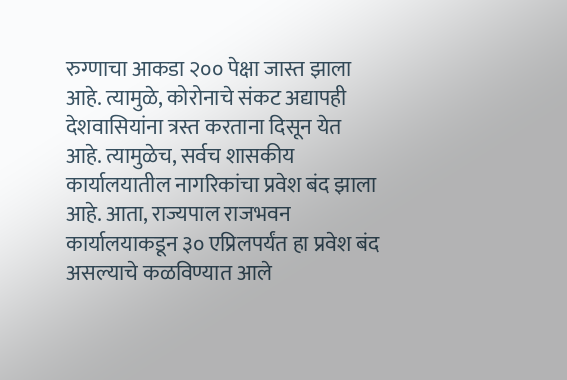रुग्णाचा आकडा २०० पेक्षा जास्त झाला आहे. त्यामुळे, कोरोनाचे संकट अद्यापही देशवासियांना त्रस्त करताना दिसून येत आहे. त्यामुळेच, सर्वच शासकीय कार्यालयातील नागरिकांचा प्रवेश बंद झाला आहे. आता, राज्यपाल राजभवन कार्यालयाकडून ३० एप्रिलपर्यंत हा प्रवेश बंद असल्याचे कळविण्यात आले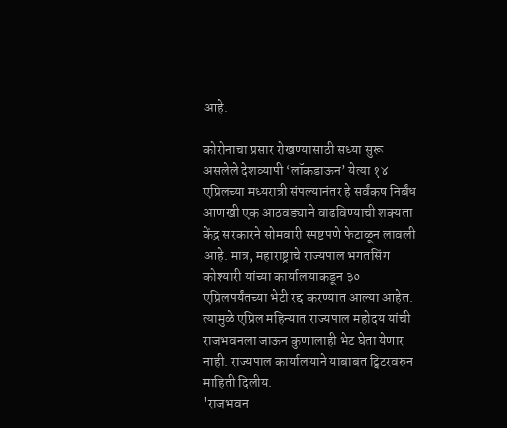आहे.

कोरोनाचा प्रसार रोखण्यासाठी सध्या सुरू असलेले देशव्यापी ‘लॉकडाऊन’ येत्या १४ एप्रिलच्या मध्यरात्री संपल्यानंतर हे सर्वंकष निर्बंध आणखी एक आठवड्याने वाढविण्याची शक्यता केंद्र सरकारने सोमवारी स्पष्टपणे फेटाळून लावली आहे. मात्र, महाराष्ट्राचे राज्यपाल भगतसिंग कोश्यारी यांच्या कार्यालयाकडून ३० एप्रिलपर्यंतच्या भेटी रद्द करण्यात आल्या आहेत. त्यामुळे एप्रिल महिन्यात राज्यपाल महोदय यांची राजभवनला जाऊन कुणालाही भेट घेता येणार नाही. राज्यपाल कार्यालयाने याबाबत ट्विटरवरुन माहिती दिलीय.
'राजभवन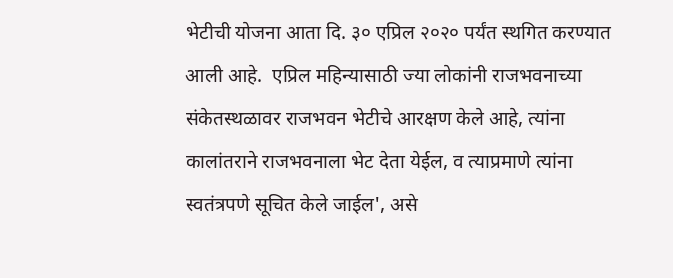भेटीची योजना आता दि. ३० एप्रिल २०२० पर्यंत स्थगित करण्यात आली आहे.  एप्रिल महिन्यासाठी ज्या लोकांनी राजभवनाच्या संकेतस्थळावर राजभवन भेटीचे आरक्षण केले आहे, त्यांना कालांतराने राजभवनाला भेट देता येईल, व त्याप्रमाणे त्यांना स्वतंत्रपणे सूचित केले जाईल', असे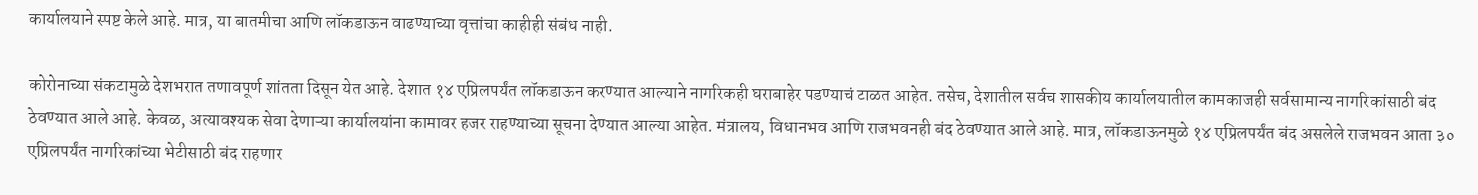कार्यालयाने स्पष्ट केले आहे. मात्र, या बातमीचा आणि लॉकडाऊन वाढण्याच्या वृत्तांचा काहीही संबंध नाही.

कोरोनाच्या संकटामुळे देशभरात तणावपूर्ण शांतता दिसून येत आहे. देशात १४ एप्रिलपर्यंत लॉकडाऊन करण्यात आल्याने नागरिकही घराबाहेर पडण्याचं टाळत आहेत. तसेच, देशातील सर्वच शासकीय कार्यालयातील कामकाजही सर्वसामान्य नागरिकांसाठी बंद ठेवण्यात आले आहे. केवळ, अत्यावश्यक सेवा देणाऱ्या कार्यालयांना कामावर हजर राहण्याच्या सूचना देण्यात आल्या आहेत. मंत्रालय, विधानभव आणि राजभवनही बंद ठेवण्यात आले आहे. मात्र, लॉकडाऊनमुळे १४ एप्रिलपर्यंत बंद असलेले राजभवन आता ३० एप्रिलपर्यंत नागरिकांच्या भेटीसाठी बंद राहणार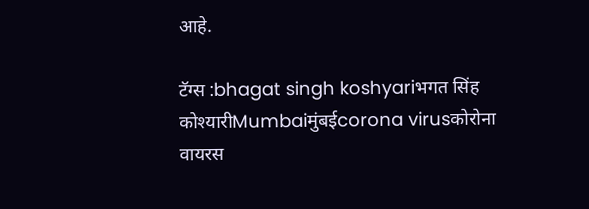आहे.

टॅग्स :bhagat singh koshyariभगत सिंह कोश्यारीMumbaiमुंबईcorona virusकोरोना वायरस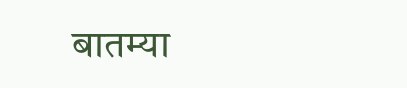बातम्या